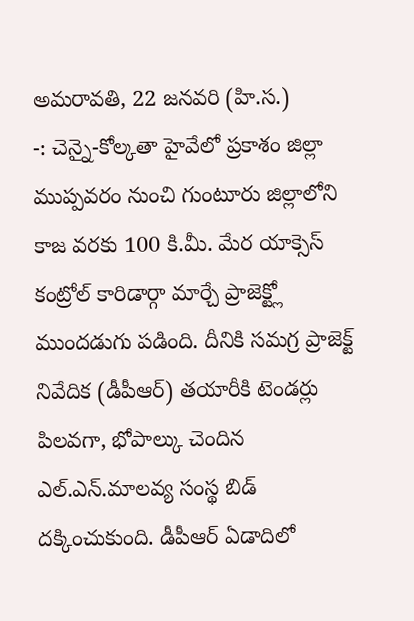అమరావతి, 22 జనవరి (హి.స.)
-: చెన్నై-కోల్కతా హైవేలో ప్రకాశం జిల్లా ముప్పవరం నుంచి గుంటూరు జిల్లాలోని కాజ వరకు 100 కి.మీ. మేర యాక్సెస్ కంట్రోల్ కారిడార్గా మార్చే ప్రాజెక్ట్లో ముందడుగు పడింది. దీనికి సమగ్ర ప్రాజెక్ట్ నివేదిక (డీపీఆర్) తయారీకి టెండర్లు పిలవగా, భోపాల్కు చెందిన ఎల్.ఎన్.మాలవ్య సంస్థ బిడ్ దక్కించుకుంది. డీపీఆర్ ఏడాదిలో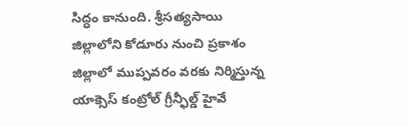సిద్ధం కానుంది. శ్రీసత్యసాయి జిల్లాలోని కోడూరు నుంచి ప్రకాశం జిల్లాలో ముప్పవరం వరకు నిర్మిస్తున్న యాక్సెస్ కంట్రోల్ గ్రీన్ఫీల్డ్ హైవే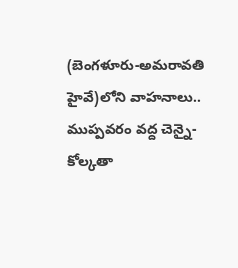(బెంగళూరు-అమరావతి హైవే)లోని వాహనాలు.. ముప్పవరం వద్ద చెన్నై-కోల్కతా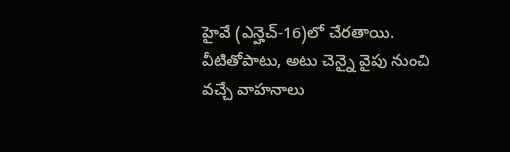హైవే (ఎన్హెచ్-16)లో చేరతాయి. వీటితోపాటు, అటు చెన్నై వైపు నుంచి వచ్చే వాహనాలు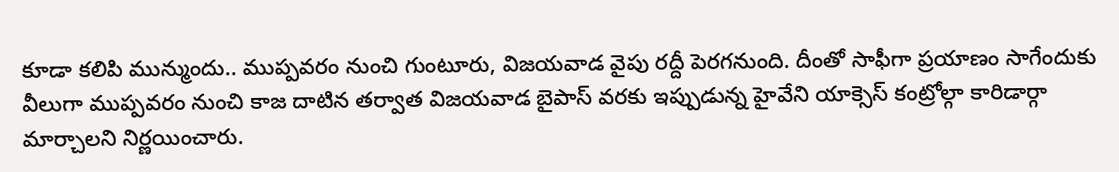కూడా కలిపి మున్ముందు.. ముప్పవరం నుంచి గుంటూరు, విజయవాడ వైపు రద్దీ పెరగనుంది. దీంతో సాఫీగా ప్రయాణం సాగేందుకు వీలుగా ముప్పవరం నుంచి కాజ దాటిన తర్వాత విజయవాడ బైపాస్ వరకు ఇప్పుడున్న హైవేని యాక్సెస్ కంట్రోల్గా కారిడార్గా మార్చాలని నిర్ణయించారు.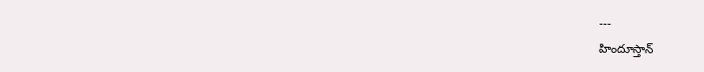---
హిందూస్తాన్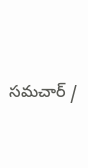సమచార్ /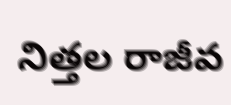నిత్తల రాజీవ